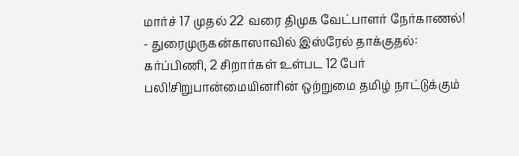மார்ச் 17 முதல் 22 வரை திமுக வேட்பாளர் நேர்காணல்! - துரைமுருகன்காஸாவில் இஸ்ரேல் தாக்குதல்: கர்ப்பிணி, 2 சிறார்கள் உள்பட 12 பேர் பலி!சிறுபான்மையினரின் ஒற்றுமை தமிழ் நாட்டுக்கும்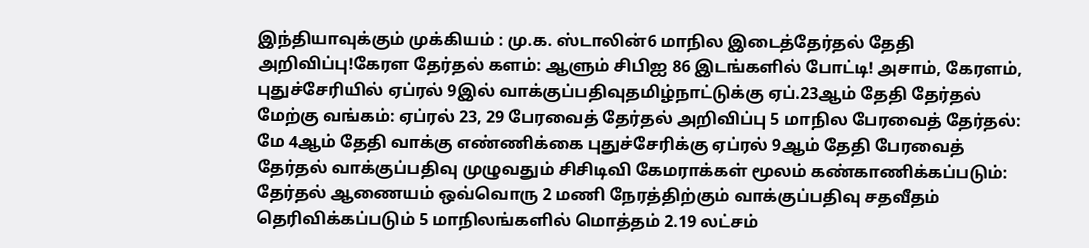இந்தியாவுக்கும் முக்கியம் : மு.க. ஸ்டாலின்6 மாநில இடைத்தேர்தல் தேதி அறிவிப்பு!கேரள தேர்தல் களம்: ஆளும் சிபிஐ 86 இடங்களில் போட்டி! அசாம், கேரளம், புதுச்சேரியில் ஏப்ரல் 9இல் வாக்குப்பதிவுதமிழ்நாட்டுக்கு ஏப்.23ஆம் தேதி தேர்தல் மேற்கு வங்கம்: ஏப்ரல் 23, 29 பேரவைத் தேர்தல் அறிவிப்பு 5 மாநில பேரவைத் தேர்தல்: மே 4ஆம் தேதி வாக்கு எண்ணிக்கை புதுச்சேரிக்கு ஏப்ரல் 9ஆம் தேதி பேரவைத் தேர்தல் வாக்குப்பதிவு முழுவதும் சிசிடிவி கேமராக்கள் மூலம் கண்காணிக்கப்படும்: தேர்தல் ஆணையம் ஒவ்வொரு 2 மணி நேரத்திற்கும் வாக்குப்பதிவு சதவீதம் தெரிவிக்கப்படும் 5 மாநிலங்களில் மொத்தம் 2.19 லட்சம்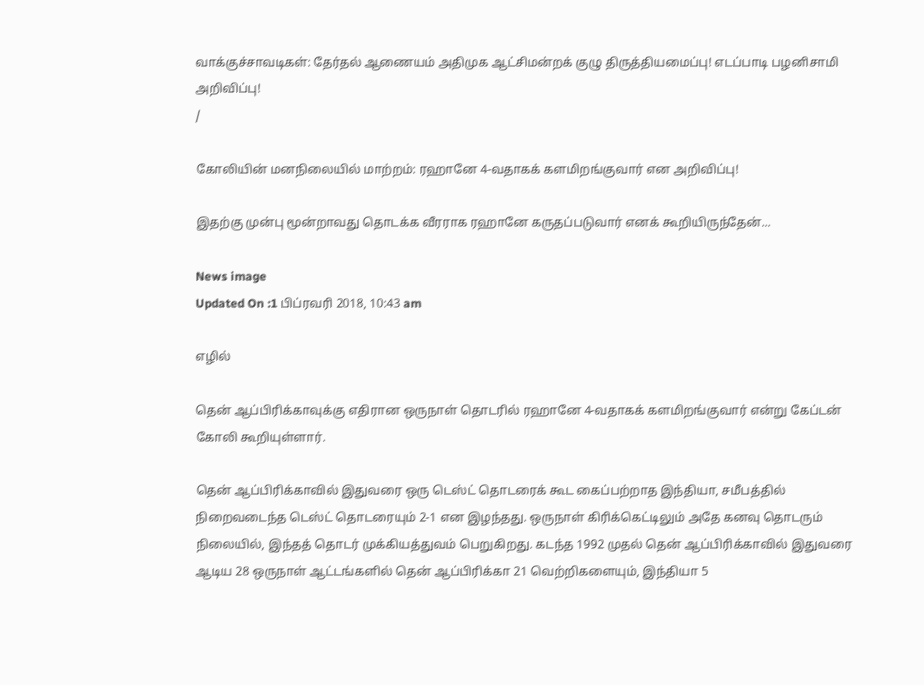வாக்குச்சாவடிகள்: தேர்தல் ஆணையம் அதிமுக ஆட்சிமன்றக் குழு திருத்தியமைப்பு! எடப்பாடி பழனிசாமி அறிவிப்பு!
/

கோலியின் மனநிலையில் மாற்றம்: ரஹானே 4-வதாகக் களமிறங்குவார் என அறிவிப்பு!

இதற்கு முன்பு மூன்றாவது தொடக்க வீரராக ரஹானே கருதப்படுவார் எனக் கூறியிருந்தேன்...

News image
Updated On :1 பிப்ரவரி 2018, 10:43 am

எழில்

தென் ஆப்பிரிக்காவுக்கு எதிரான ஒருநாள் தொடரில் ரஹானே 4-வதாகக் களமிறங்குவார் என்று கேப்டன் கோலி கூறியுள்ளார்.

தென் ஆப்பிரிக்காவில் இதுவரை ஒரு டெஸ்ட் தொடரைக் கூட கைப்பற்றாத இந்தியா, சமீபத்தில் நிறைவடைந்த டெஸ்ட் தொடரையும் 2-1 என இழந்தது. ஒருநாள் கிரிக்கெட்டிலும் அதே கனவு தொடரும் நிலையில், இந்தத் தொடர் முக்கியத்துவம் பெறுகிறது. கடந்த 1992 முதல் தென் ஆப்பிரிக்காவில் இதுவரை ஆடிய 28 ஒருநாள் ஆட்டங்களில் தென் ஆப்பிரிக்கா 21 வெற்றிகளையும், இந்தியா 5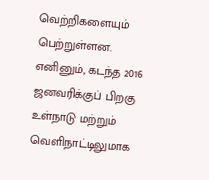வெற்றிகளையும் பெற்றுள்ளன. எனினும், கடந்த 2016 ஜனவரிக்குப் பிறகு உள்நாடு மற்றும் வெளிநாட்டிலுமாக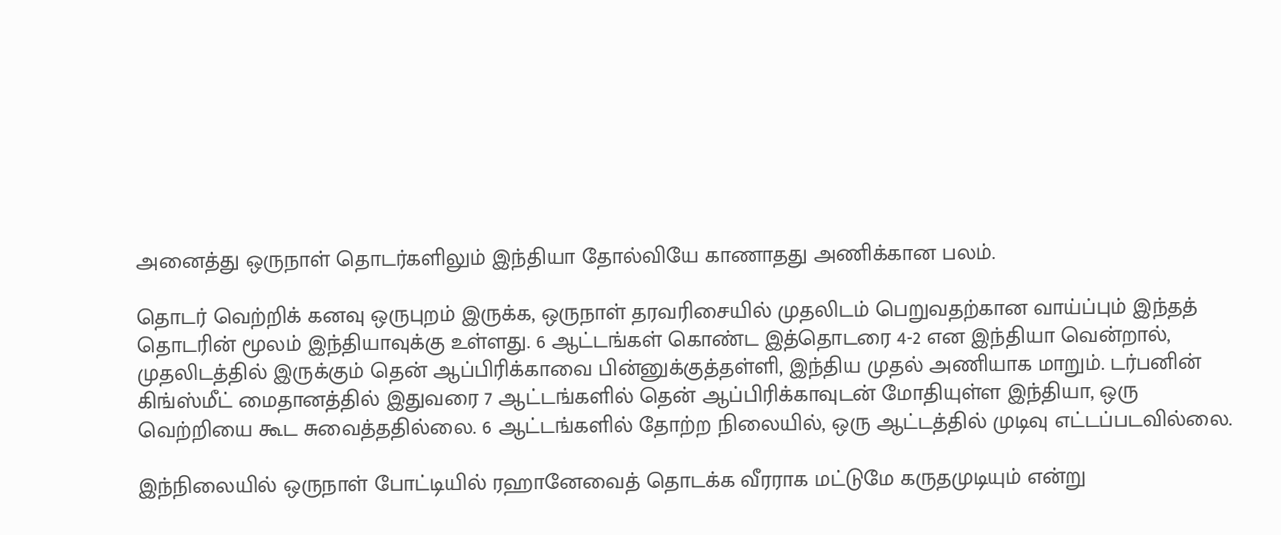அனைத்து ஒருநாள் தொடர்களிலும் இந்தியா தோல்வியே காணாதது அணிக்கான பலம்.

தொடர் வெற்றிக் கனவு ஒருபுறம் இருக்க, ஒருநாள் தரவரிசையில் முதலிடம் பெறுவதற்கான வாய்ப்பும் இந்தத் தொடரின் மூலம் இந்தியாவுக்கு உள்ளது. 6 ஆட்டங்கள் கொண்ட இத்தொடரை 4-2 என இந்தியா வென்றால், முதலிடத்தில் இருக்கும் தென் ஆப்பிரிக்காவை பின்னுக்குத்தள்ளி, இந்திய முதல் அணியாக மாறும். டர்பனின் கிங்ஸ்மீட் மைதானத்தில் இதுவரை 7 ஆட்டங்களில் தென் ஆப்பிரிக்காவுடன் மோதியுள்ள இந்தியா, ஒரு வெற்றியை கூட சுவைத்ததில்லை. 6 ஆட்டங்களில் தோற்ற நிலையில், ஒரு ஆட்டத்தில் முடிவு எட்டப்படவில்லை.

இந்நிலையில் ஒருநாள் போட்டியில் ரஹானேவைத் தொடக்க வீரராக மட்டுமே கருதமுடியும் என்று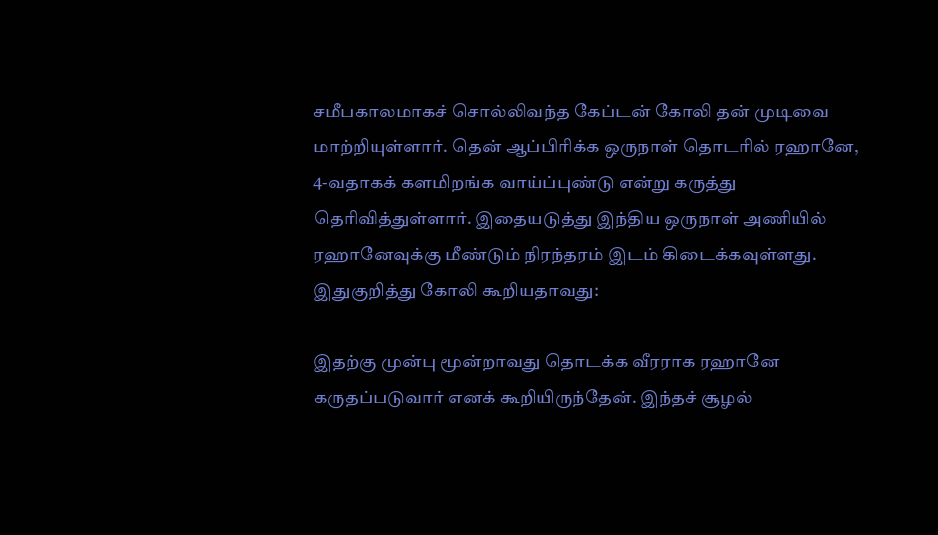சமீபகாலமாகச் சொல்லிவந்த கேப்டன் கோலி தன் முடிவை மாற்றியுள்ளார். தென் ஆப்பிரிக்க ஒருநாள் தொடரில் ரஹானே, 4-வதாகக் களமிறங்க வாய்ப்புண்டு என்று கருத்து தெரிவித்துள்ளார். இதையடுத்து இந்திய ஒருநாள் அணியில் ரஹானேவுக்கு மீண்டும் நிரந்தரம் இடம் கிடைக்கவுள்ளது. இதுகுறித்து கோலி கூறியதாவது:

இதற்கு முன்பு மூன்றாவது தொடக்க வீரராக ரஹானே கருதப்படுவார் எனக் கூறியிருந்தேன். இந்தச் சூழல்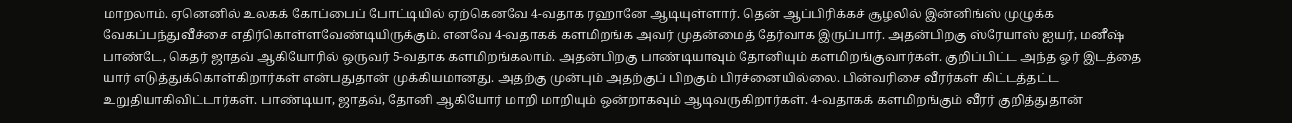மாறலாம். ஏனெனில் உலகக் கோப்பைப் போட்டியில் ஏற்கெனவே 4-வதாக ரஹானே ஆடியுள்ளார். தென் ஆப்பிரிக்கச் சூழலில் இன்னிங்ஸ் முழுக்க வேகப்பந்துவீச்சை எதிர்கொள்ளவேண்டியிருக்கும். எனவே 4-வதாகக் களமிறங்க அவர் முதன்மைத் தேர்வாக இருப்பார். அதன்பிறகு ஸ்ரேயாஸ் ஐயர், மனீஷ் பாண்டே, கெதர் ஜாதவ் ஆகியோரில் ஒருவர் 5-வதாக களமிறங்கலாம். அதன்பிறகு பாண்டியாவும் தோனியும் களமிறங்குவார்கள். குறிப்பிட்ட அந்த ஓர் இடத்தை யார் எடுத்துக்கொள்கிறார்கள் என்பதுதான் முக்கியமானது. அதற்கு முன்பும் அதற்குப் பிறகும் பிரச்னையில்லை. பின்வரிசை வீரர்கள் கிட்டத்தட்ட உறுதியாகிவிட்டார்கள். பாண்டியா, ஜாதவ், தோனி ஆகியோர் மாறி மாறியும் ஒன்றாகவும் ஆடிவருகிறார்கள். 4-வதாகக் களமிறங்கும் வீரர் குறித்துதான்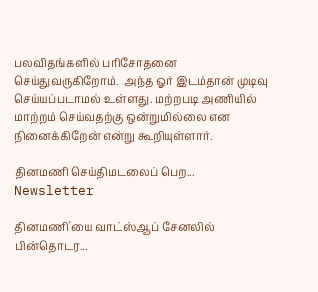பலவிதங்களில் பரிசோதனை செய்துவருகிறோம்.  அந்த ஓர் இடம்தான் முடிவு செய்யப்படாமல் உள்ளது. மற்றபடி அணியில் மாற்றம் செய்வதற்கு ஒன்றுமில்லை என நினைக்கிறேன் என்று கூறியுள்ளார்.

தினமணி செய்திமடலைப் பெற... Newsletter

தினமணி'யை வாட்ஸ்ஆப் சேனலில் பின்தொடர...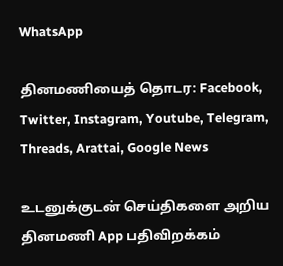WhatsApp

தினமணியைத் தொடர: Facebook, Twitter, Instagram, Youtube, Telegram, Threads, Arattai, Google News

உடனுக்குடன் செய்திகளை அறிய தினமணி App பதிவிறக்கம்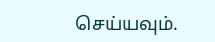செய்யவும்.